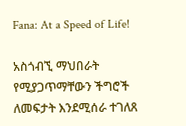Fana: At a Speed of Life!

አስጎብኚ ማህበራት የሚያጋጥማቸውን ችግሮች ለመፍታት እንደሚሰራ ተገለጸ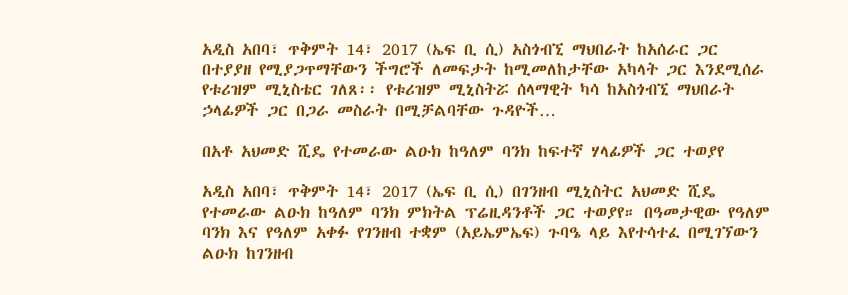አዲስ አበባ፣ ጥቅምት 14፣ 2017 (ኤፍ ቢ ሲ) አስጎብኚ ማህበራት ከአሰራር ጋር በተያያዘ የሚያጋጥማቸውን ችግሮች ለመፍታት ከሚመለከታቸው አካላት ጋር እንደሚሰራ የቱሪዝም ሚኒስቴር ገለጸ፡፡ የቱሪዝም ሚኒስትሯ ሰላማዊት ካሳ ከአስጎብኚ ማህበራት ኃላፊዎች ጋር በጋራ መስራት በሚቻልባቸው ጉዳዮች…

በአቶ አህመድ ሺዴ የተመራው ልዑክ ከዓለም ባንክ ከፍተኛ ሃላፊዎች ጋር ተወያየ

አዲስ አበባ፣ ጥቅምት 14፣ 2017 (ኤፍ ቢ ሲ) በገንዘብ ሚኒስትር አህመድ ሺዴ የተመራው ልዑክ ከዓለም ባንክ ምክትል ፕሬዚዳንቶች ጋር ተወያየ። በዓመታዊው የዓለም ባንክ እና የዓለም አቀፉ የገንዘብ ተቋም (አይኤምኤፍ) ጉባዔ ላይ እየተሳተፈ በሚገኘውን ልዑክ ከገንዘብ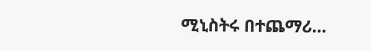ሚኒስትሩ በተጨማሪ…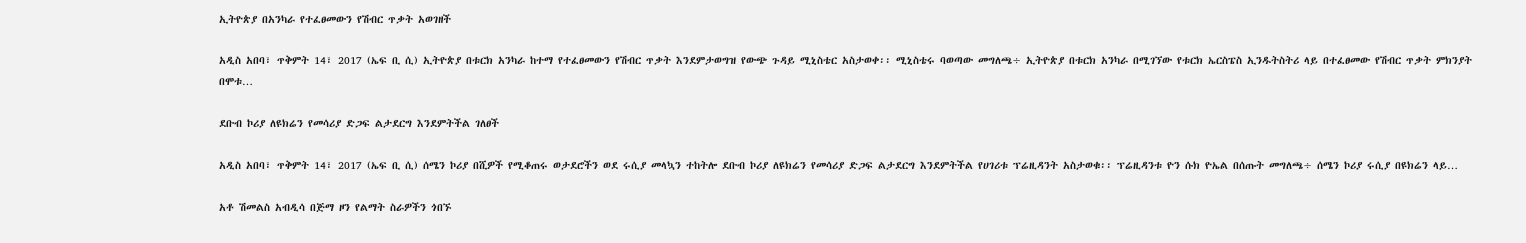ኢትዮጵያ በአንካራ የተፈፀመውን የሽብር ጥቃት አወገዘች

አዲስ አበባ፣ ጥቅምት 14፣ 2017 (ኤፍ ቢ ሲ) ኢትዮጵያ በቱርክ አንካራ ከተማ የተፈፀመውን የሽብር ጥቃት እንደምታወግዝ የውጭ ጉዳይ ሚኒስቴር አስታወቀ፡፡ ሚኒስቴሩ ባወጣው መግለጫ÷ ኢትዮጵያ በቱርክ አንካራ በሚገኘው የቱርክ ኤርስፔስ ኢንዱትስትሪ ላይ በተፈፀመው የሽብር ጥቃት ምክንያት በሞቱ…

ደቡብ ኮሪያ ለዩክሬን የመሳሪያ ድጋፍ ልታደርግ እንደምትችል ገለፀች

አዲስ አበባ፣ ጥቅምት 14፣ 2017 (ኤፍ ቢ ሲ) ሰሜን ኮሪያ በሺዎች የሚቆጠሩ ወታደሮችን ወደ ሩሲያ መላኳን ተከትሎ ደቡብ ኮሪያ ለዩክሬን የመሳሪያ ድጋፍ ልታደርግ እንደምትችል የሀገሪቱ ፕሬዚዳንት አስታወቁ፡፡ ፕሬዚዳንቱ ዮን ሱክ ዮኤል በሰጡት መግለጫ÷ ሰሜን ኮሪያ ሩሲያ በዩክሬን ላይ…

አቶ ሽመልስ አብዲሳ በጅማ ዞን የልማት ስራዎችን ጎበኙ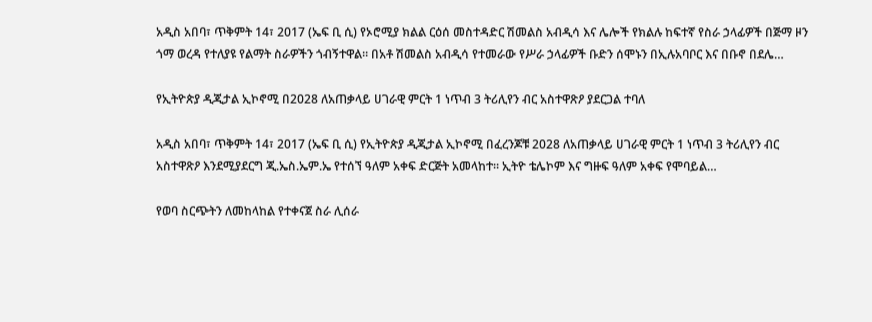አዲስ አበባ፣ ጥቅምት 14፣ 2017 (ኤፍ ቢ ሲ) የኦሮሚያ ክልል ርዕሰ መስተዳድር ሽመልስ አብዲሳ እና ሌሎች የክልሉ ከፍተኛ የስራ ኃላፊዎች በጅማ ዞን ጎማ ወረዳ የተለያዩ የልማት ስራዎችን ጎብኝተዋል። በአቶ ሽመልስ አብዲሳ የተመራው የሥራ ኃላፊዎች ቡድን ሰሞኑን በኢሉአባቦር እና በቡኖ በደሌ…

የኢትዮጵያ ዲጂታል ኢኮኖሚ በ2028 ለአጠቃላይ ሀገራዊ ምርት 1 ነጥብ 3 ትሪሊየን ብር አስተዋጽዖ ያደርጋል ተባለ

አዲስ አበባ፣ ጥቅምት 14፣ 2017 (ኤፍ ቢ ሲ) የኢትዮጵያ ዲጂታል ኢኮኖሚ በፈረንጆቹ 2028 ለአጠቃላይ ሀገራዊ ምርት 1 ነጥብ 3 ትሪሊየን ብር አስተዋጽዖ እንደሚያደርግ ጂ.ኤስ.ኤም.ኤ የተሰኘ ዓለም አቀፍ ድርጅት አመላከተ። ኢትዮ ቴሌኮም እና ግዙፍ ዓለም አቀፍ የሞባይል…

የወባ ስርጭትን ለመከላከል የተቀናጀ ስራ ሊሰራ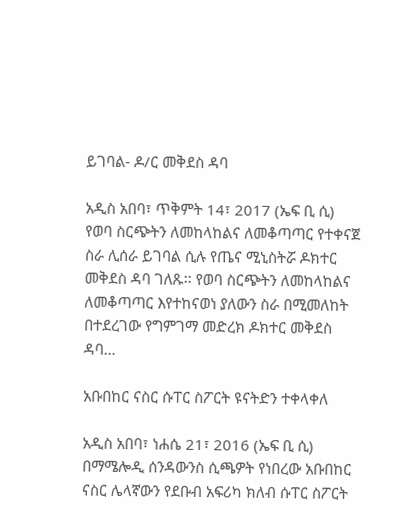ይገባል- ዶ/ር መቅደስ ዳባ

አዲስ አበባ፣ ጥቅምት 14፣ 2017 (ኤፍ ቢ ሲ) የወባ ስርጭትን ለመከላከልና ለመቆጣጣር የተቀናጀ ስራ ሊሰራ ይገባል ሲሉ የጤና ሚኒስትሯ ዶክተር መቅደስ ዳባ ገለጹ፡፡ የወባ ስርጭትን ለመከላከልና ለመቆጣጣር እየተከናወነ ያለውን ስራ በሚመለከት በተደረገው የግምገማ መድረክ ዶክተር መቅደስ ዳባ…

አቡበከር ናስር ሱፐር ስፖርት ዩናትድን ተቀላቀለ

አዲስ አበባ፣ ነሐሴ 21፣ 2016 (ኤፍ ቢ ሲ) በማሜሎዲ ሰንዳውንስ ሲጫዎት የነበረው አቡበከር ናስር ሌላኛውን የደቡብ አፍሪካ ክለብ ሱፐር ስፖርት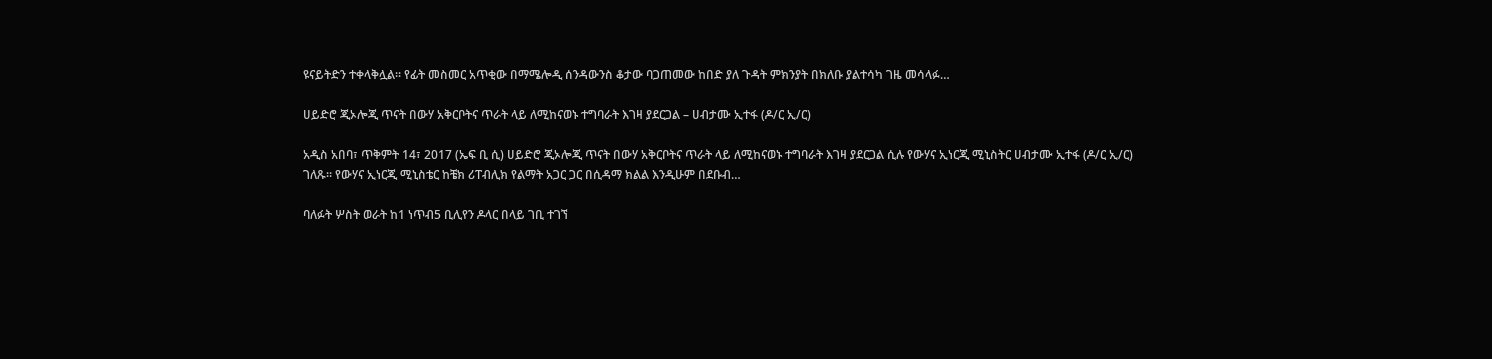ዩናይትድን ተቀላቅሏል፡፡ የፊት መስመር አጥቂው በማሜሎዲ ሰንዳውንስ ቆታው ባጋጠመው ከበድ ያለ ጉዳት ምክንያት በክለቡ ያልተሳካ ገዜ መሳላፉ…

ሀይድሮ ጂኦሎጂ ጥናት በውሃ አቅርቦትና ጥራት ላይ ለሚከናወኑ ተግባራት እገዛ ያደርጋል – ሀብታሙ ኢተፋ (ዶ/ር ኢ/ር)

አዲስ አበባ፣ ጥቅምት 14፣ 2017 (ኤፍ ቢ ሲ) ሀይድሮ ጂኦሎጂ ጥናት በውሃ አቅርቦትና ጥራት ላይ ለሚከናወኑ ተግባራት እገዛ ያደርጋል ሲሉ የውሃና ኢነርጂ ሚኒስትር ሀብታሙ ኢተፋ (ዶ/ር ኢ/ር) ገለጹ። የውሃና ኢነርጂ ሚኒስቴር ከቼክ ሪፐብሊክ የልማት አጋር ጋር በሲዳማ ክልል እንዲሁም በደቡብ…

ባለፉት ሦስት ወራት ከ1 ነጥብ5 ቢሊየን ዶላር በላይ ገቢ ተገኘ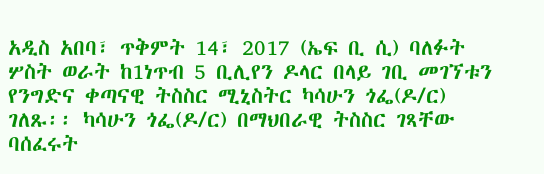አዲስ አበባ፣ ጥቅምት 14፣ 2017 (ኤፍ ቢ ሲ) ባለፉት ሦስት ወራት ከ1ነጥብ 5 ቢሊየን ዶላር በላይ ገቢ መገኘቱን የንግድና ቀጣናዊ ትስስር ሚኒስትር ካሳሁን ጎፌ(ዶ/ር) ገለጹ፡፡ ካሳሁን ጎፌ(ዶ/ር) በማህበራዊ ትስስር ገጻቸው ባሰፈሩት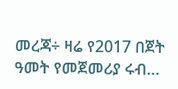መረጃ÷ ዛሬ የ2017 በጀት ዓመት የመጀመሪያ ሩብ…